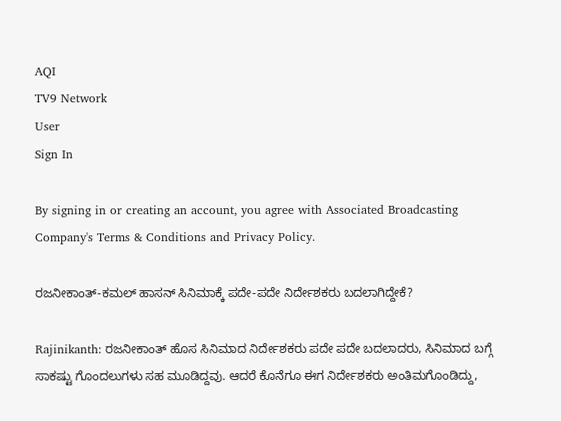AQI
TV9 Network
User
Sign In

By signing in or creating an account, you agree with Associated Broadcasting Company's Terms & Conditions and Privacy Policy.

ರಜನೀಕಾಂತ್-ಕಮಲ್ ಹಾಸನ್ ಸಿನಿಮಾಕ್ಕೆ ಪದೇ-ಪದೇ ನಿರ್ದೇಶಕರು ಬದಲಾಗಿದ್ದೇಕೆ?

Rajinikanth: ರಜನೀಕಾಂತ್ ಹೊಸ ಸಿನಿಮಾದ ನಿರ್ದೇಶಕರು ಪದೇ ಪದೇ ಬದಲಾದರು, ಸಿನಿಮಾದ ಬಗ್ಗೆ ಸಾಕಷ್ಟು ಗೊಂದಲುಗಳು ಸಹ ಮೂಡಿದ್ದವು. ಆದರೆ ಕೊನೆಗೂ ಈಗ ನಿರ್ದೇಶಕರು ಅಂತಿಮಗೊಂಡಿದ್ದು,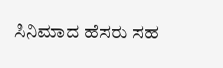ಸಿನಿಮಾದ ಹೆಸರು ಸಹ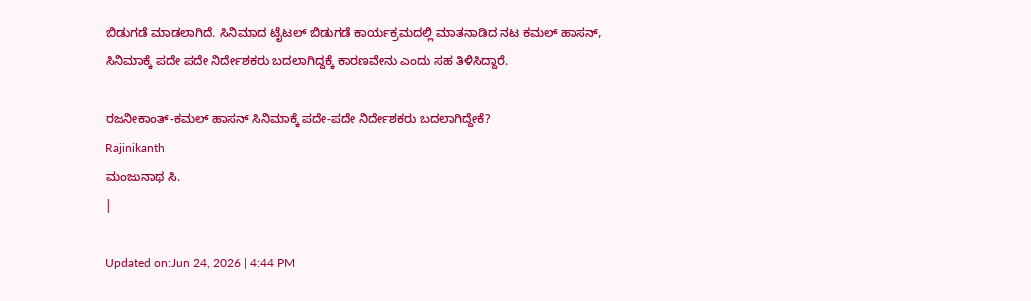ಬಿಡುಗಡೆ ಮಾಡಲಾಗಿದೆ. ಸಿನಿಮಾದ ಟೈಟಲ್ ಬಿಡುಗಡೆ ಕಾರ್ಯಕ್ರಮದಲ್ಲಿ ಮಾತನಾಡಿದ ನಟ ಕಮಲ್ ಹಾಸನ್, ಸಿನಿಮಾಕ್ಕೆ ಪದೇ ಪದೇ ನಿರ್ದೇಶಕರು ಬದಲಾಗಿದ್ದಕ್ಕೆ ಕಾರಣವೇನು ಎಂದು ಸಹ ತಿಳಿಸಿದ್ದಾರೆ.

ರಜನೀಕಾಂತ್-ಕಮಲ್ ಹಾಸನ್ ಸಿನಿಮಾಕ್ಕೆ ಪದೇ-ಪದೇ ನಿರ್ದೇಶಕರು ಬದಲಾಗಿದ್ದೇಕೆ?
Rajinikanth
ಮಂಜುನಾಥ ಸಿ.
|

Updated on:Jun 24, 2026 | 4:44 PM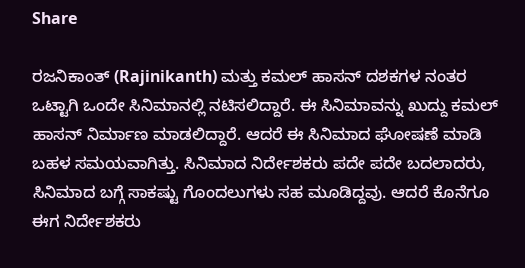Share

ರಜನಿಕಾಂತ್ (Rajinikanth) ಮತ್ತು ಕಮಲ್ ಹಾಸನ್ ದಶಕಗಳ ನಂತರ ಒಟ್ಟಾಗಿ ಒಂದೇ ಸಿನಿಮಾನಲ್ಲಿ ನಟಿಸಲಿದ್ದಾರೆ. ಈ ಸಿನಿಮಾವನ್ನು ಖುದ್ದು ಕಮಲ್ ಹಾಸನ್ ನಿರ್ಮಾಣ ಮಾಡಲಿದ್ದಾರೆ. ಆದರೆ ಈ ಸಿನಿಮಾದ ಘೋಷಣೆ ಮಾಡಿ ಬಹಳ ಸಮಯವಾಗಿತ್ತು. ಸಿನಿಮಾದ ನಿರ್ದೇಶಕರು ಪದೇ ಪದೇ ಬದಲಾದರು, ಸಿನಿಮಾದ ಬಗ್ಗೆ ಸಾಕಷ್ಟು ಗೊಂದಲುಗಳು ಸಹ ಮೂಡಿದ್ದವು. ಆದರೆ ಕೊನೆಗೂ ಈಗ ನಿರ್ದೇಶಕರು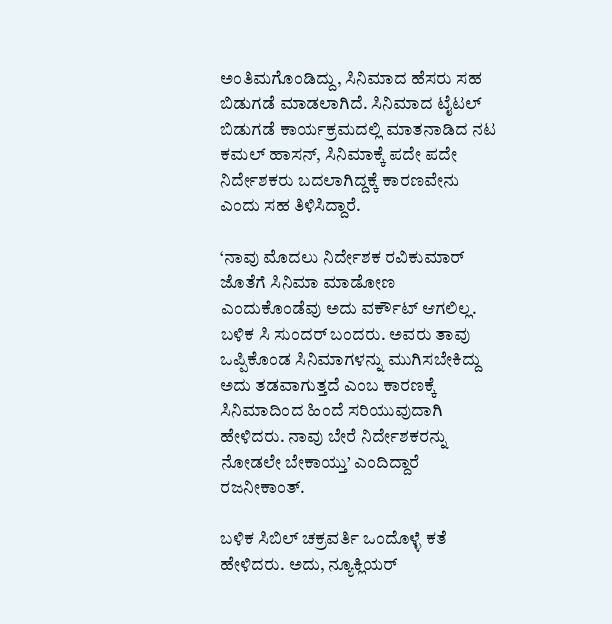ಅಂತಿಮಗೊಂಡಿದ್ದು, ಸಿನಿಮಾದ ಹೆಸರು ಸಹ ಬಿಡುಗಡೆ ಮಾಡಲಾಗಿದೆ. ಸಿನಿಮಾದ ಟೈಟಲ್ ಬಿಡುಗಡೆ ಕಾರ್ಯಕ್ರಮದಲ್ಲಿ ಮಾತನಾಡಿದ ನಟ ಕಮಲ್ ಹಾಸನ್, ಸಿನಿಮಾಕ್ಕೆ ಪದೇ ಪದೇ ನಿರ್ದೇಶಕರು ಬದಲಾಗಿದ್ದಕ್ಕೆ ಕಾರಣವೇನು ಎಂದು ಸಹ ತಿಳಿಸಿದ್ದಾರೆ.

‘ನಾವು ಮೊದಲು ನಿರ್ದೇಶಕ ರವಿಕುಮಾರ್ ಜೊತೆಗೆ ಸಿನಿಮಾ ಮಾಡೋಣ ಎಂದುಕೊಂಡೆವು ಅದು ವರ್ಕೌಟ್ ಆಗಲಿಲ್ಲ. ಬಳಿಕ ಸಿ ಸುಂದರ್ ಬಂದರು. ಅವರು ತಾವು ಒಪ್ಪಿಕೊಂಡ ಸಿನಿಮಾಗಳನ್ನು ಮುಗಿಸಬೇಕಿದ್ದು ಅದು ತಡವಾಗುತ್ತದೆ ಎಂಬ ಕಾರಣಕ್ಕೆ ಸಿನಿಮಾದಿಂದ ಹಿಂದೆ ಸರಿಯುವುದಾಗಿ ಹೇಳಿದರು. ನಾವು ಬೇರೆ ನಿರ್ದೇಶಕರನ್ನು ನೋಡಲೇ ಬೇಕಾಯ್ತು’ ಎಂದಿದ್ದಾರೆ ರಜನೀಕಾಂತ್.

ಬಳಿಕ ಸಿಬಿಲ್ ಚಕ್ರವರ್ತಿ ಒಂದೊಳ್ಳೆ ಕತೆ ಹೇಳಿದರು. ಅದು, ನ್ಯೂಕ್ಲಿಯರ್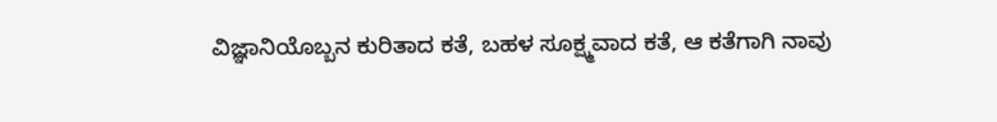ವಿಜ್ಞಾನಿಯೊಬ್ಬನ ಕುರಿತಾದ ಕತೆ, ಬಹಳ ಸೂಕ್ಷ್ಮವಾದ ಕತೆ, ಆ ಕತೆಗಾಗಿ ನಾವು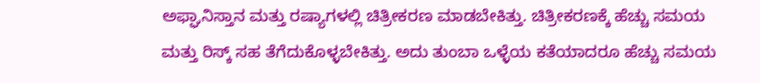ಅಫ್ಘಾನಿಸ್ತಾನ ಮತ್ತು ರಷ್ಯಾಗಳಲ್ಲಿ ಚಿತ್ರೀಕರಣ ಮಾಡಬೇಕಿತ್ತು. ಚಿತ್ರೀಕರಣಕ್ಕೆ ಹೆಚ್ಚು ಸಮಯ ಮತ್ತು ರಿಸ್ಕ್ ಸಹ ತೆಗೆದುಕೊಳ್ಳಬೇಕಿತ್ತು. ಅದು ತುಂಬಾ ಒಳ್ಳೆಯ ಕತೆಯಾದರೂ ಹೆಚ್ಚು ಸಮಯ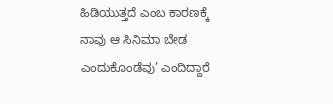ಹಿಡಿಯುತ್ತದೆ ಎಂಬ ಕಾರಣಕ್ಕೆ ನಾವು ಆ ಸಿನಿಮಾ ಬೇಡ ಎಂದುಕೊಂಡೆವು’ ಎಂದಿದ್ದಾರೆ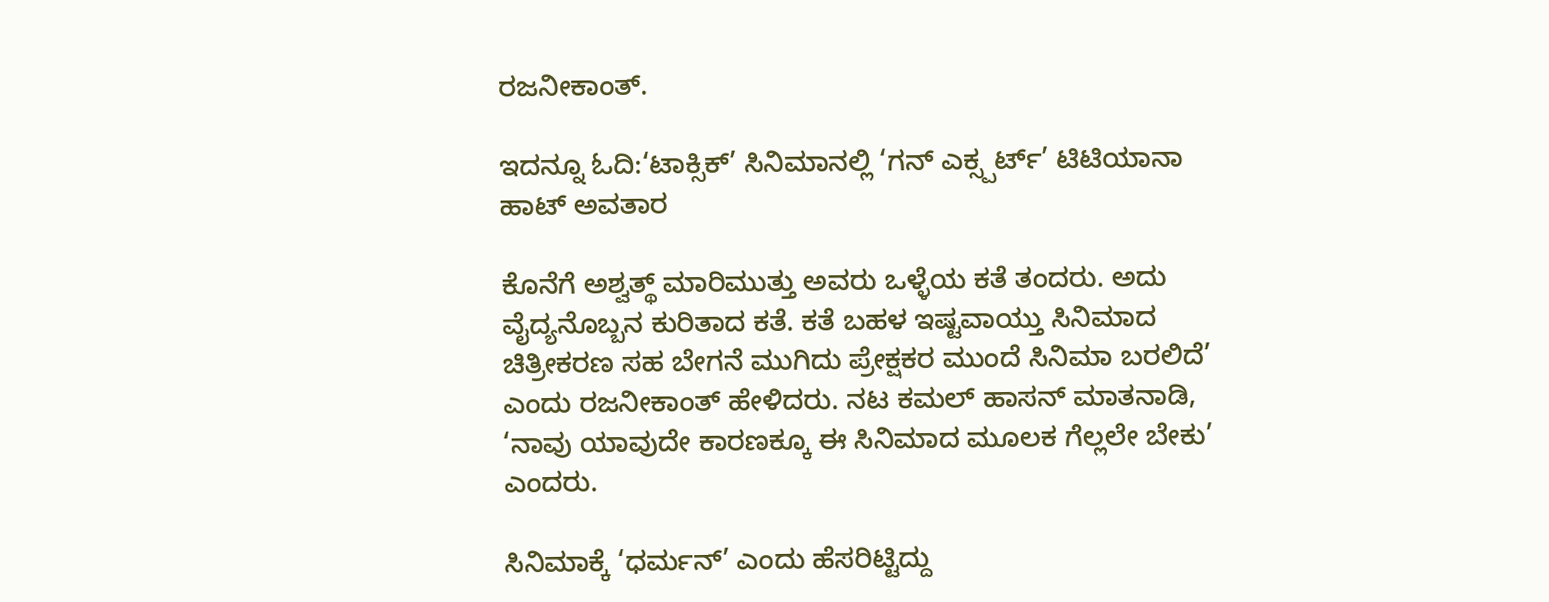ರಜನೀಕಾಂತ್.

ಇದನ್ನೂ ಓದಿ:‘ಟಾಕ್ಸಿಕ್’ ಸಿನಿಮಾನಲ್ಲಿ ‘ಗನ್ ಎಕ್ಸ್ಪರ್ಟ್’ ಟಿಟಿಯಾನಾ ಹಾಟ್ ಅವತಾರ

ಕೊನೆಗೆ ಅಶ್ವತ್ಥ್ ಮಾರಿಮುತ್ತು ಅವರು ಒಳ್ಳೆಯ ಕತೆ ತಂದರು. ಅದು ವೈದ್ಯನೊಬ್ಬನ ಕುರಿತಾದ ಕತೆ. ಕತೆ ಬಹಳ ಇಷ್ಟವಾಯ್ತು ಸಿನಿಮಾದ ಚಿತ್ರೀಕರಣ ಸಹ ಬೇಗನೆ ಮುಗಿದು ಪ್ರೇಕ್ಷಕರ ಮುಂದೆ ಸಿನಿಮಾ ಬರಲಿದೆ’ ಎಂದು ರಜನೀಕಾಂತ್ ಹೇಳಿದರು. ನಟ ಕಮಲ್ ಹಾಸನ್ ಮಾತನಾಡಿ, ‘ನಾವು ಯಾವುದೇ ಕಾರಣಕ್ಕೂ ಈ ಸಿನಿಮಾದ ಮೂಲಕ ಗೆಲ್ಲಲೇ ಬೇಕು’ ಎಂದರು.

ಸಿನಿಮಾಕ್ಕೆ ‘ಧರ್ಮನ್’ ಎಂದು ಹೆಸರಿಟ್ಟಿದ್ದು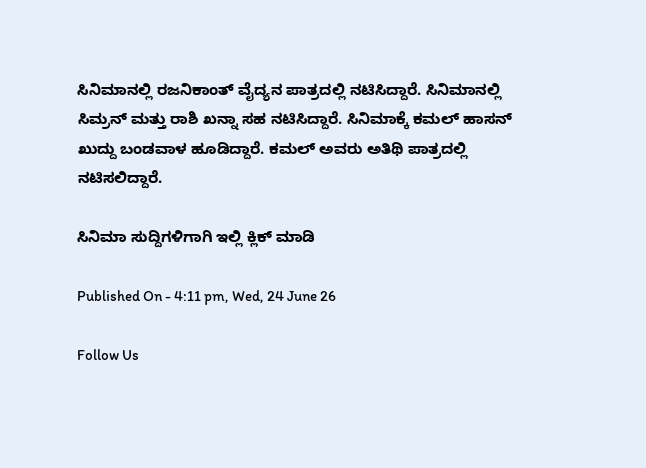ಸಿನಿಮಾನಲ್ಲಿ ರಜನಿಕಾಂತ್ ವೈದ್ಯನ ಪಾತ್ರದಲ್ಲಿ ನಟಿಸಿದ್ದಾರೆ. ಸಿನಿಮಾನಲ್ಲಿ ಸಿಮ್ರನ್ ಮತ್ತು ರಾಶಿ ಖನ್ನಾ ಸಹ ನಟಿಸಿದ್ದಾರೆ. ಸಿನಿಮಾಕ್ಕೆ ಕಮಲ್ ಹಾಸನ್ ಖುದ್ದು ಬಂಡವಾಳ ಹೂಡಿದ್ದಾರೆ. ಕಮಲ್ ಅವರು ಅತಿಥಿ ಪಾತ್ರದಲ್ಲಿ ನಟಿಸಲಿದ್ದಾರೆ.

ಸಿನಿಮಾ ಸುದ್ದಿಗಳಿಗಾಗಿ ಇಲ್ಲಿ ಕ್ಲಿಕ್ ಮಾಡಿ

Published On - 4:11 pm, Wed, 24 June 26

Follow Us